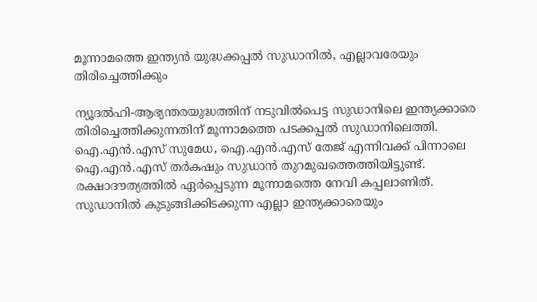മൂന്നാമത്തെ ഇന്ത്യൻ യുദ്ധക്കപ്പല്‍ സുഡാനില്‍, എല്ലാവരേയും തിരിച്ചെത്തിക്കും

ന്യൂദല്‍ഹി-ആഭ്യന്തരയുദ്ധത്തിന് നടുവില്‍പെട്ട സുഡാനിലെ ഇന്ത്യക്കാരെ തിരിച്ചെത്തിക്കുന്നതിന് മൂന്നാമത്തെ പടക്കപ്പല്‍ സുഡാനിലെത്തി. ഐ.എന്‍.എസ് സുമേധ, ഐ.എന്‍.എസ് തേജ് എന്നിവക്ക് പിന്നാലെ ഐ.എന്‍.എസ് തര്‍കഷും സുഡാന്‍ തുറമുഖത്തെത്തിയിട്ടുണ്ട്. രക്ഷാദൗത്യത്തില്‍ ഏര്‍പ്പെടുന്ന മൂന്നാമത്തെ നേവി കപ്പലാണിത്.
സുഡാനില്‍ കുടുങ്ങിക്കിടക്കുന്ന എല്ലാ ഇന്ത്യക്കാരെയും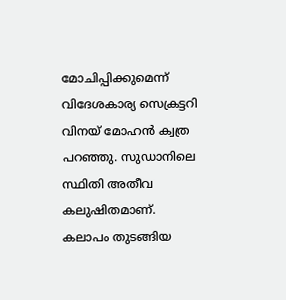മോചിപ്പിക്കുമെന്ന് വിദേശകാര്യ സെക്രട്ടറി വിനയ് മോഹന്‍ ക്വത്ര പറഞ്ഞു. സുഡാനിലെ സ്ഥിതി അതീവ കലുഷിതമാണ്. കലാപം തുടങ്ങിയ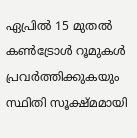ഏപ്രില്‍ 15 മുതല്‍ കണ്‍ട്രോള്‍ റൂമുകള്‍ പ്രവര്‍ത്തിക്കുകയും സ്ഥിതി സൂക്ഷ്മമായി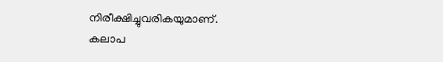നിരീക്ഷിച്ചുവരികയുമാണ്.
കലാപ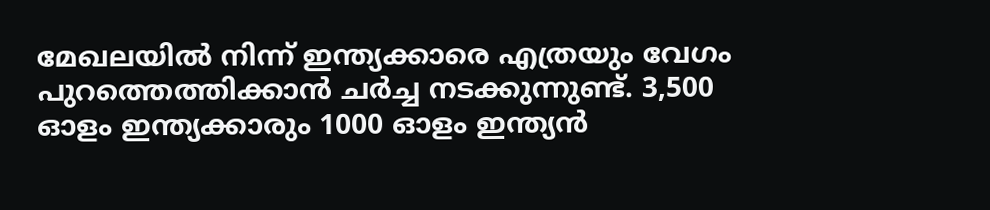മേഖലയില്‍ നിന്ന് ഇന്ത്യക്കാരെ എത്രയും വേഗം പുറത്തെത്തിക്കാന്‍ ചര്‍ച്ച നടക്കുന്നുണ്ട്. 3,500 ഓളം ഇന്ത്യക്കാരും 1000 ഓളം ഇന്ത്യന്‍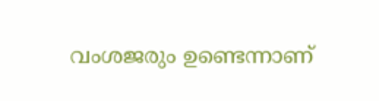വംശജരും ഉണ്ടെന്നാണ്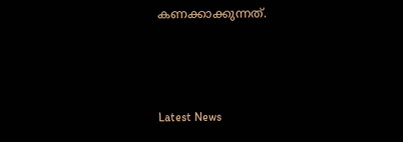കണക്കാക്കുന്നത്.



Latest News